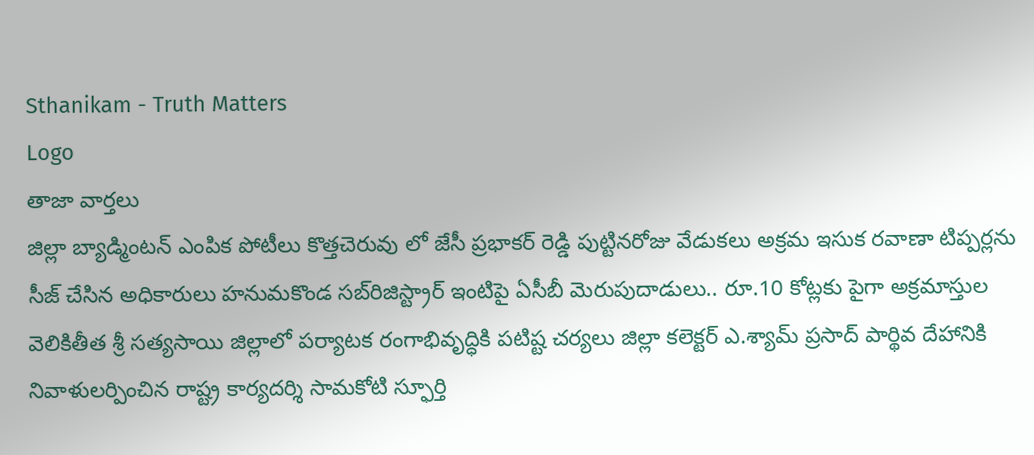Sthanikam - Truth Matters
Logo
తాజా వార్తలు
జిల్లా బ్యాడ్మింటన్ ఎంపిక పోటీలు కొత్తచెరువు లో జేసీ ప్రభాకర్ రెడ్డి పుట్టినరోజు వేడుకలు అక్రమ ఇసుక రవాణా టిప్పర్లను సీజ్ చేసిన అధికారులు హనుమకొండ సబ్‌రిజిస్ట్రార్ ఇంటిపై ఏసీబీ మెరుపుదాడులు.. రూ.10 కోట్లకు పైగా అక్రమాస్తుల వెలికితీత శ్రీ సత్యసాయి జిల్లాలో పర్యాటక రంగాభివృద్ధికి పటిష్ట చర్యలు జిల్లా కలెక్టర్ ఎ.శ్యామ్ ప్రసాద్ పార్థివ దేహానికి నివాళులర్పించిన రాష్ట్ర కార్యదర్శి సామకోటి స్ఫూర్తి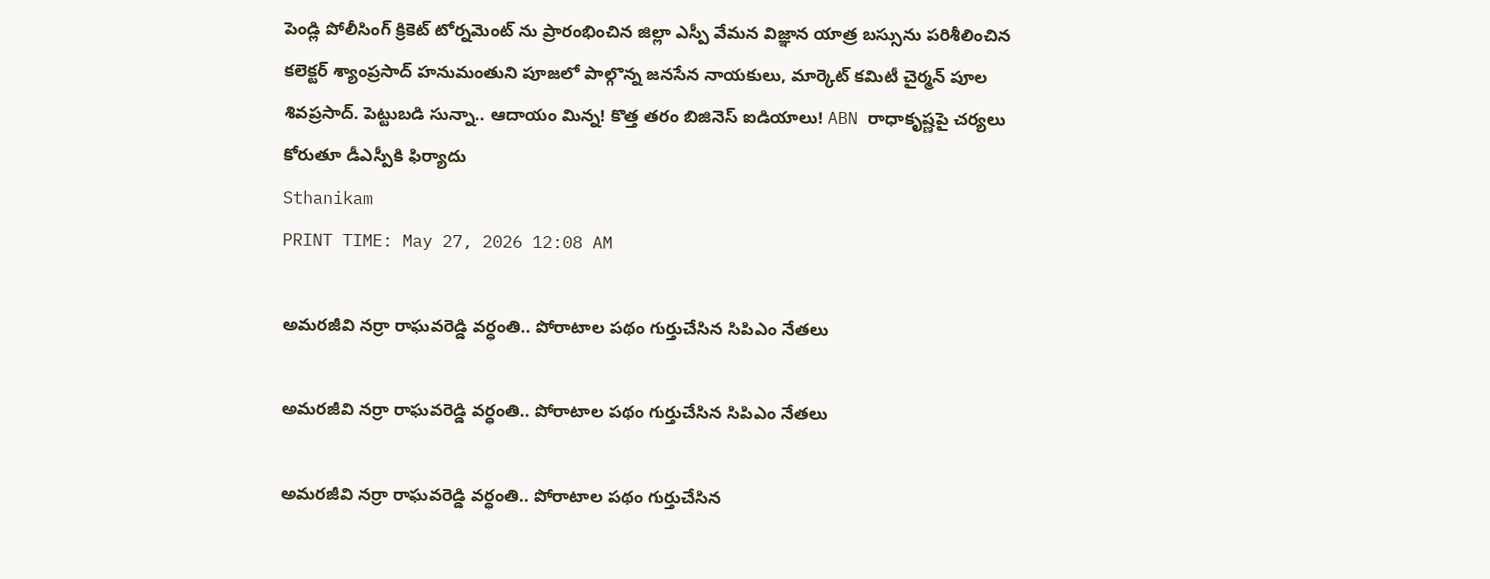పెండ్లి పోలీసింగ్ క్రికెట్ టోర్నమెంట్ ను ప్రారంభించిన జిల్లా ఎస్పీ వేమన విజ్ఞాన యాత్ర బస్సును పరిశీలించిన కలెక్టర్ శ్యాంప్రసాద్ హనుమంతుని పూజలో పాల్గొన్న జనసేన నాయకులు, మార్కెట్ కమిటీ చైర్మన్ పూల శివప్రసాద్. పెట్టుబడి సున్నా.. ఆదాయం మిన్న! కొత్త తరం బిజినెస్ ఐడియాలు! ABN రాధాకృష్ణపై చర్యలు కోరుతూ డీఎస్పీకి ఫిర్యాదు
Sthanikam
PRINT TIME: May 27, 2026 12:08 AM

అమరజీవి నర్రా రాఘవరెడ్డి వర్ధంతి.. పోరాటాల పథం గుర్తుచేసిన సిపిఎం నేతలు

అమరజీవి నర్రా రాఘవరెడ్డి వర్ధంతి.. పోరాటాల పథం గుర్తుచేసిన సిపిఎం నేతలు

అమరజీవి నర్రా రాఘవరెడ్డి వర్ధంతి.. పోరాటాల పథం గుర్తుచేసిన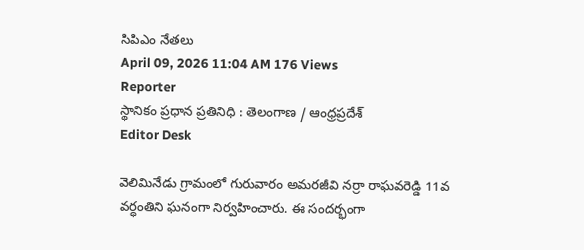సిపిఎం నేతలు
April 09, 2026 11:04 AM 176 Views
Reporter
స్థానికం ప్రధాన ప్రతినిధి : తెలంగాణ / ఆంధ్రప్రదేశ్
Editor Desk

వెలిమినేడు గ్రామంలో గురువారం అమరజీవి నర్రా రాఘవరెడ్డి 11వ వర్ధంతిని ఘనంగా నిర్వహించారు. ఈ సందర్భంగా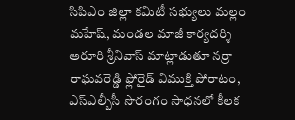సిపిఎం జిల్లా కమిటీ సభ్యులు మల్లం మహేష్, మండల మాజీ కార్యదర్శి అరూరి శ్రీనివాస్ మాట్లాడుతూ నర్రా రాఘవరెడ్డి ఫ్లోరైడ్ విముక్తి పోరాటం, ఎస్ఎల్బీసీ సొరంగం సాధనలో కీలక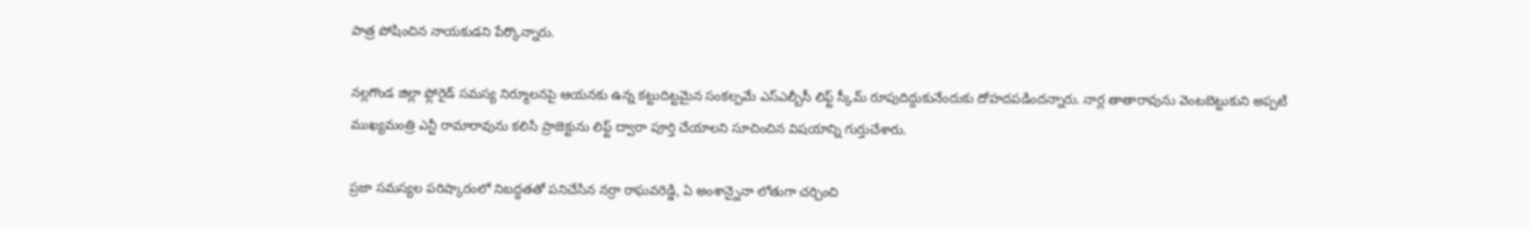పాత్ర పోషించిన నాయకుడని పేర్కొన్నారు.

నల్లగొండ జిల్లా ఫ్లోరైడ్ సమస్య నిర్మూలనపై ఆయనకు ఉన్న కట్టుదిట్టమైన సంకల్పమే ఎస్ఎల్బీసీ లిఫ్ట్ స్కీమ్ రూపుదిద్దుకునేందుకు దోహదపడిందన్నారు. నార్ల తాతారావును వెంటబెట్టుకుని అప్పటి ముఖ్యమంత్రి ఎన్టీ రామారావును కలిసి ప్రాజెక్టును లిఫ్ట్ ద్వారా పూర్తి చేయాలని సూచించిన విషయాన్ని గుర్తుచేశారు.

ప్రజా సమస్యల పరిష్కారంలో నిబద్ధతతో పనిచేసిన నర్రా రాఘవరెడ్డి, ఏ అంశాన్నైనా లోతుగా చర్చించి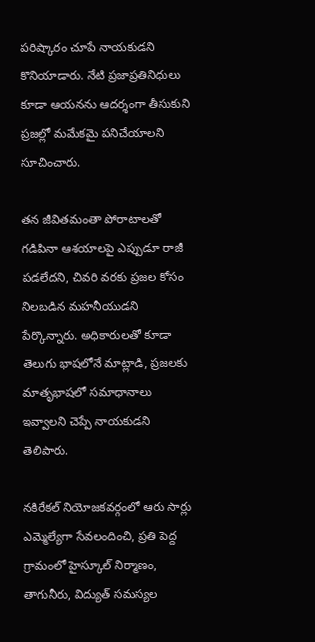పరిష్కారం చూపే నాయకుడని కొనియాడారు. నేటి ప్రజాప్రతినిధులు కూడా ఆయనను ఆదర్శంగా తీసుకుని ప్రజల్లో మమేకమై పనిచేయాలని సూచించారు.

తన జీవితమంతా పోరాటాలతో గడిపినా ఆశయాలపై ఎప్పుడూ రాజీ పడలేదని, చివరి వరకు ప్రజల కోసం నిలబడిన మహనీయుడని పేర్కొన్నారు. అధికారులతో కూడా తెలుగు భాషలోనే మాట్లాడి, ప్రజలకు మాతృభాషలో సమాధానాలు ఇవ్వాలని చెప్పే నాయకుడని తెలిపారు.

నకిరేకల్ నియోజకవర్గంలో ఆరు సార్లు ఎమ్మెల్యేగా సేవలందించి, ప్రతి పెద్ద గ్రామంలో హైస్కూల్ నిర్మాణం, తాగునీరు, విద్యుత్ సమస్యల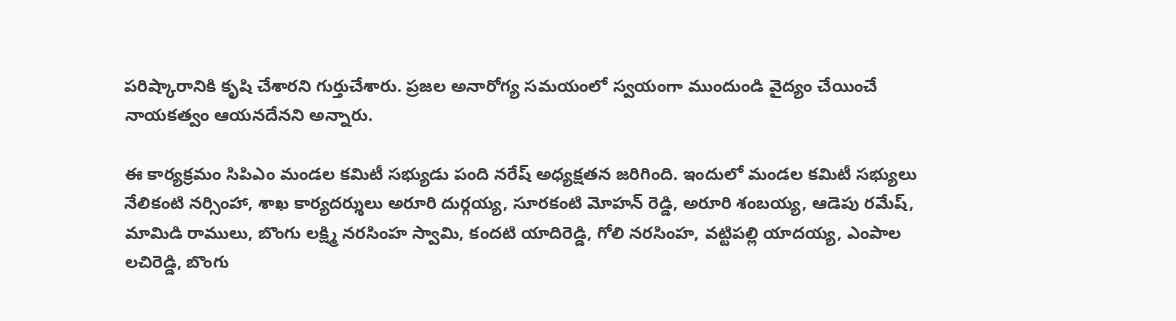పరిష్కారానికి కృషి చేశారని గుర్తుచేశారు. ప్రజల అనారోగ్య సమయంలో స్వయంగా ముందుండి వైద్యం చేయించే నాయకత్వం ఆయనదేనని అన్నారు.

ఈ కార్యక్రమం సిపిఎం మండల కమిటీ సభ్యుడు పంది నరేష్ అధ్యక్షతన జరిగింది. ఇందులో మండల కమిటీ సభ్యులు నేలికంటి నర్సింహా, శాఖ కార్యదర్శులు అరూరి దుర్గయ్య, సూరకంటి మోహన్ రెడ్డి, అరూరి శంబయ్య, ఆడెపు రమేష్, మామిడి రాములు, బొంగు లక్ష్మి నరసింహ స్వామి, కందటి యాదిరెడ్డి, గోలి నరసింహ, వట్టిపల్లి యాదయ్య, ఎంపాల లచిరెడ్డి, బొంగు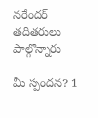నరేందర్ తదితరులు పాల్గొన్నారు

మీ స్పందన? 1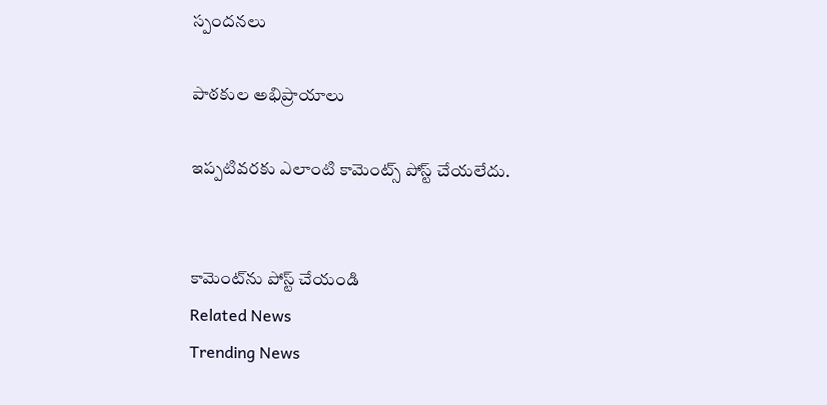స్పందనలు

పాఠకుల అభిప్రాయాలు

ఇప్పటివరకు ఎలాంటి కామెంట్స్ పోస్ట్ చేయలేదు.


కామెంట్‌ను పోస్ట్ చేయండి
Related News
Trending News